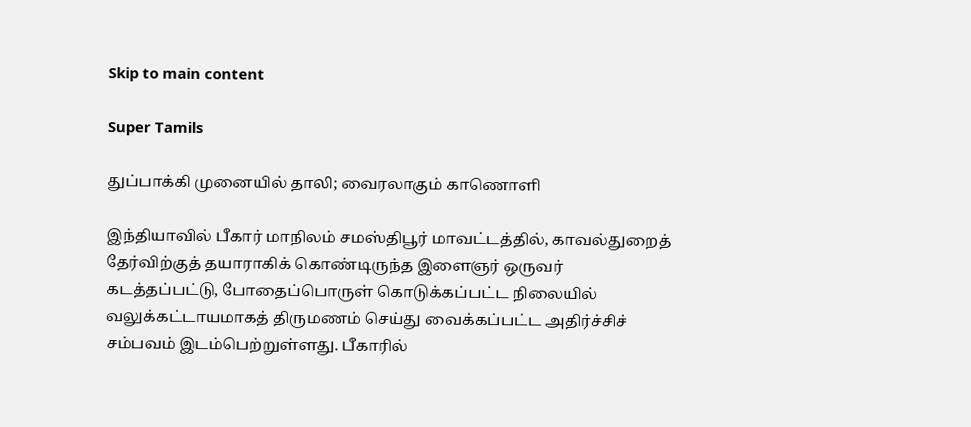Skip to main content

Super Tamils

துப்பாக்கி முனையில் தாலி; வைரலாகும் காணொளி

இந்தியாவில் பீகார் மாநிலம் சமஸ்திபூர் மாவட்டத்தில், காவல்துறைத் தேர்விற்குத் தயாராகிக் கொண்டிருந்த இளைஞர் ஒருவர் கடத்தப்பட்டு, போதைப்பொருள் கொடுக்கப்பட்ட நிலையில் வலுக்கட்டாயமாகத் திருமணம் செய்து வைக்கப்பட்ட அதிர்ச்சிச் சம்பவம் இடம்பெற்றுள்ளது. பீகாரில்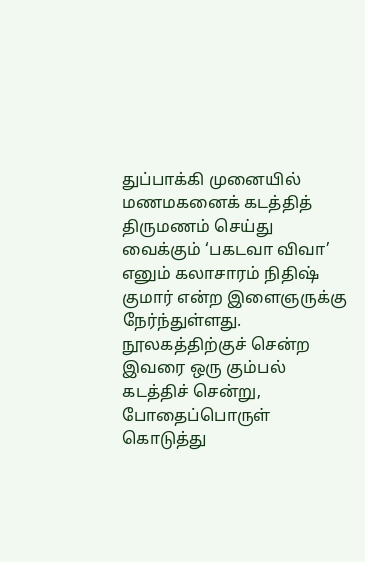துப்பாக்கி முனையில் மணமகனைக் கடத்தித் திருமணம் செய்து வைக்கும் ‘பகடவா விவா’ எனும் கலாசாரம் நிதிஷ் குமார் என்ற இளைஞருக்கு நேர்ந்துள்ளது. நூலகத்திற்குச் சென்ற இவரை ஒரு கும்பல் கடத்திச் சென்று, போதைப்பொருள் கொடுத்து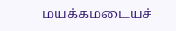மயக்கமடையச்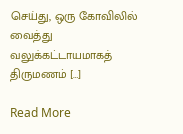செய்து, ஒரு கோவிலில் வைத்து வலுக்கட்டாயமாகத் திருமணம் […]

Read More